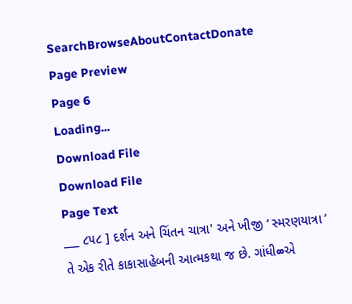SearchBrowseAboutContactDonate
Page Preview
Page 6
Loading...
Download File
Download File
Page Text
___ ૮૫૮ ] દર્શન અને ચિંતન ચાત્રા' અને ખીજી ‘ સ્મરણયાત્રા ’ તે એક રીતે કાકાસાહેબની આત્મકથા જ છે. ગાંધી∞એ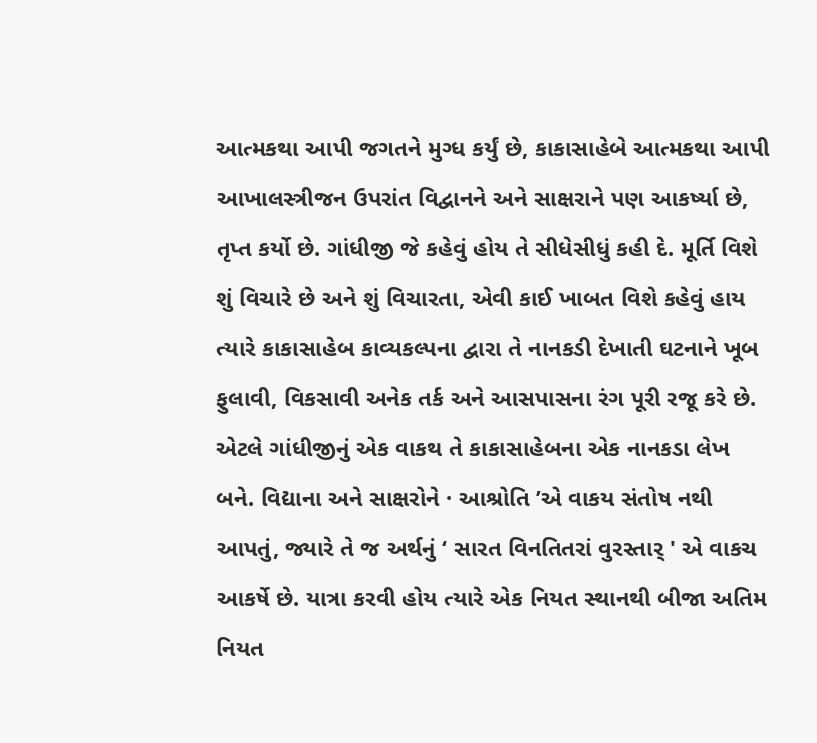આત્મકથા આપી જગતને મુગ્ધ કર્યું છે, કાકાસાહેબે આત્મકથા આપી આખાલસ્ત્રીજન ઉપરાંત વિદ્વાનને અને સાક્ષરાને પણ આકર્ષ્યા છે, તૃપ્ત કર્યો છે. ગાંધીજી જે કહેવું હોય તે સીધેસીધું કહી દે. મૂર્તિ વિશે શું વિચારે છે અને શું વિચારતા, એવી કાઈ ખાબત વિશે કહેવું હાય ત્યારે કાકાસાહેબ કાવ્યકલ્પના દ્વારા તે નાનકડી દેખાતી ઘટનાને ખૂબ ફુલાવી, વિકસાવી અનેક તર્ક અને આસપાસના રંગ પૂરી રજૂ કરે છે. એટલે ગાંધીજીનું એક વાકથ તે કાકાસાહેબના એક નાનકડા લેખ બને. વિદ્યાના અને સાક્ષરોને · આશ્રોતિ ’એ વાકય સંતોષ નથી આપતું, જ્યારે તે જ અર્થનું ‘ સારત વિનતિતરાં વુરસ્તાર્ ' એ વાકચ આકર્ષે છે. યાત્રા કરવી હોય ત્યારે એક નિયત સ્થાનથી બીજા અતિમ નિયત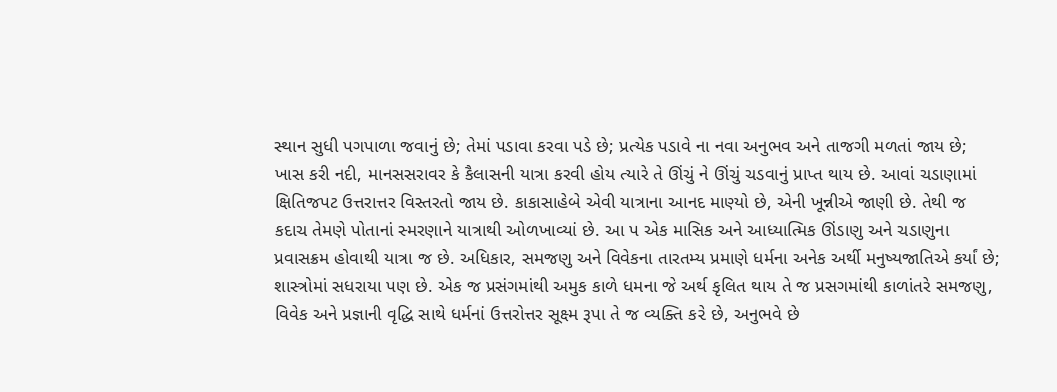સ્થાન સુધી પગપાળા જવાનું છે; તેમાં પડાવા કરવા પડે છે; પ્રત્યેક પડાવે ના નવા અનુભવ અને તાજગી મળતાં જાય છે; ખાસ કરી નદી, માનસસરાવર કે કૈલાસની યાત્રા કરવી હોય ત્યારે તે ઊંચું ને ઊંચું ચડવાનું પ્રાપ્ત થાય છે. આવાં ચડાણામાં ક્ષિતિજપટ ઉત્તરાત્તર વિસ્તરતો જાય છે. કાકાસાહેબે એવી યાત્રાના આનદ માણ્યો છે, એની ખૂન્નીએ જાણી છે. તેથી જ કદાચ તેમણે પોતાનાં સ્મરણાને યાત્રાથી ઓળખાવ્યાં છે. આ પ એક માસિક અને આધ્યાત્મિક ઊંડાણુ અને ચડાણુના પ્રવાસક્રમ હોવાથી યાત્રા જ છે. અધિકાર, સમજણુ અને વિવેકના તારતમ્ય પ્રમાણે ધર્મના અનેક અર્થી મનુષ્યજાતિએ કર્યાં છે; શાસ્ત્રોમાં સધરાયા પણ છે. એક જ પ્રસંગમાંથી અમુક કાળે ધમના જે અર્થ કૃલિત થાય તે જ પ્રસગમાંથી કાળાંતરે સમજણુ, વિવેક અને પ્રજ્ઞાની વૃદ્ધિ સાથે ધર્મનાં ઉત્તરોત્તર સૂક્ષ્મ રૂપા તે જ વ્યક્તિ ક૨ે છે, અનુભવે છે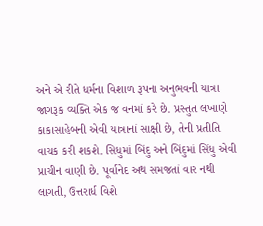અને એ રીતે ધર્મના વિશાળ રૂપના અનુભવની યાત્રા જાગરૂક વ્યક્તિ એક જ વનમાં કરે છે. પ્રસ્તુત લખાણે કાકાસાહેબની એવી યાત્રાનાં સાક્ષી છે, તેની પ્રતીતિ વાચક કરી શકશે. સિધુમાં બિંદુ અને બિંદુમાં સિંધુ એવી પ્રાચીન વાણી છે. પૂર્વાનેદ અથ સમજતાં વાર નથી લાગતી, ઉત્તરાર્ધ વિશે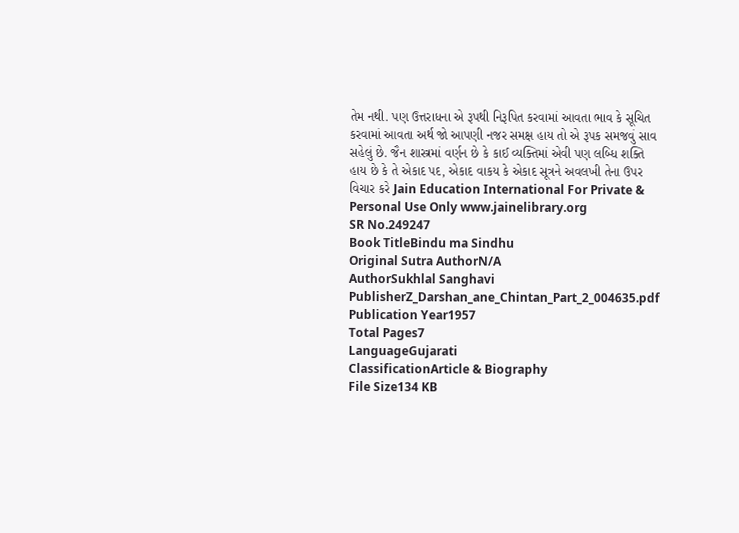તેમ નથી. પણ ઉત્તરાધના એ રૂપથી નિરૂપિત કરવામાં આવતા ભાવ કે સૂચિત કરવામાં આવતા અર્થ જો આપણી નજર સમક્ષ હાય તો એ રૂપક સમજવું સાવ સહેલું છે. જૈન શાસ્ત્રમાં વર્ણન છે કે કાઈ વ્યક્તિમાં એવી પણ લબ્ધિ શક્તિ હાય છે કે તે એકાદ પદ, એકાદ વાકય કે એકાદ સૂત્રને અવલખી તેના ઉપર વિચાર કરે Jain Education International For Private & Personal Use Only www.jainelibrary.org
SR No.249247
Book TitleBindu ma Sindhu
Original Sutra AuthorN/A
AuthorSukhlal Sanghavi
PublisherZ_Darshan_ane_Chintan_Part_2_004635.pdf
Publication Year1957
Total Pages7
LanguageGujarati
ClassificationArticle & Biography
File Size134 KB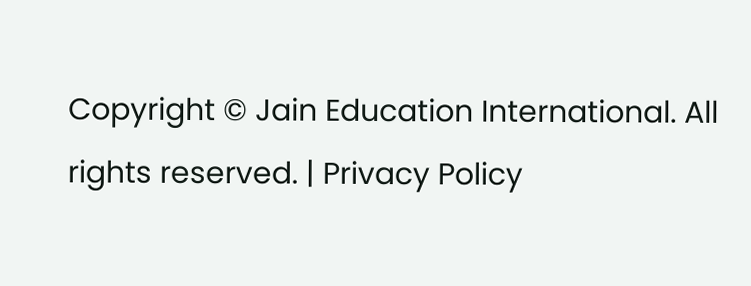Copyright © Jain Education International. All rights reserved. | Privacy Policy